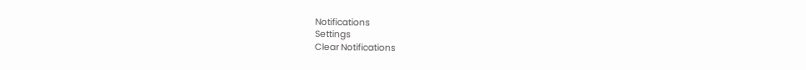Notifications
Settings
Clear Notifications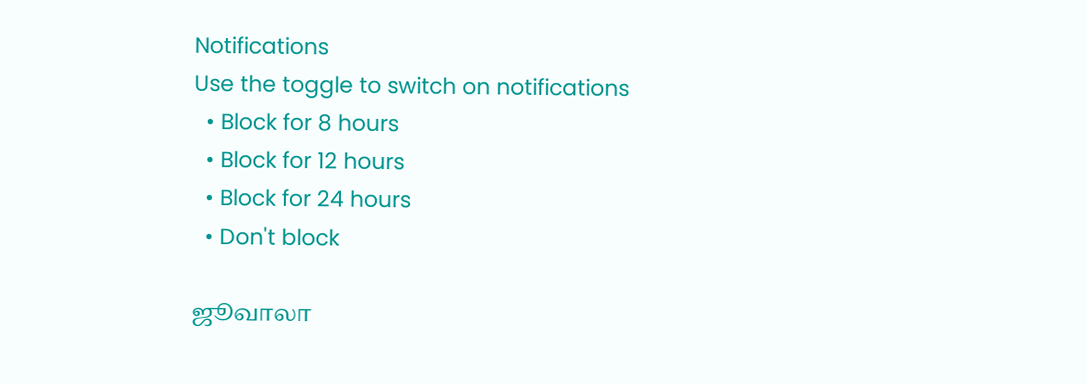Notifications
Use the toggle to switch on notifications
  • Block for 8 hours
  • Block for 12 hours
  • Block for 24 hours
  • Don't block

ஜூவாலா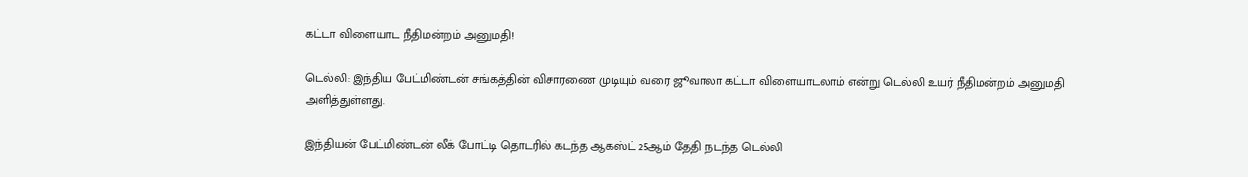கட்டா விளையாட நீதிமன்றம் அனுமதி!

டெல்லி: இந்திய பேட்மிண்டன் சங்கத்தின் விசாரணை முடியும் வரை ஜூவாலா கட்டா விளையாடலாம் என்று டெல்லி உயர் நீதிமன்றம் அனுமதி அளித்துள்ளது.

இந்தியன் பேட்மிண்டன் லீக் போட்டி தொடரில் கடந்த ஆகஸ்ட் 25ஆம் தேதி நடந்த டெல்லி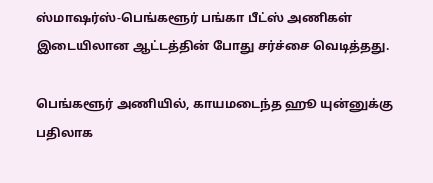ஸ்மாஷர்ஸ்-பெங்களூர் பங்கா பீட்ஸ் அணிகள் இடையிலான ஆட்டத்தின் போது சர்ச்சை வெடித்தது.

பெங்களூர் அணியில், காயமடைந்த ஹூ யுன்னுக்கு பதிலாக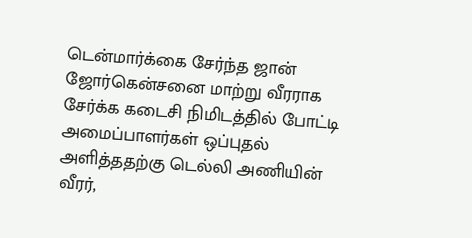டென்மார்க்கை சேர்ந்த ஜான் ஜோர்கென்சனை மாற்று வீரராக சேர்க்க கடைசி நிமிடத்தில் போட்டி அமைப்பாளர்கள் ஒப்புதல் அளித்ததற்கு டெல்லி அணியின் வீரர்,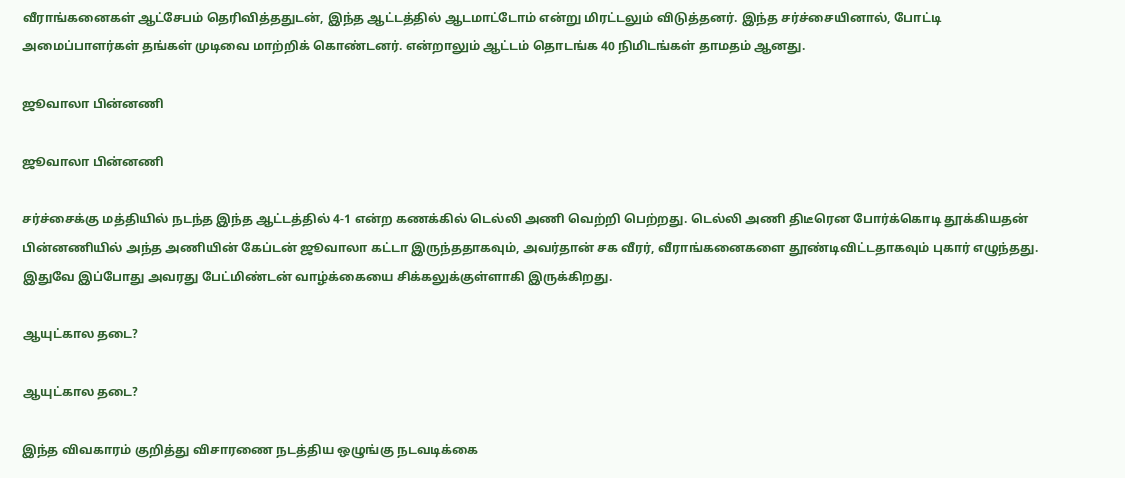வீராங்கனைகள் ஆட்சேபம் தெரிவித்ததுடன், இந்த ஆட்டத்தில் ஆடமாட்டோம் என்று மிரட்டலும் விடுத்தனர். இந்த சர்ச்சையினால், போட்டி அமைப்பாளர்கள் தங்கள் முடிவை மாற்றிக் கொண்டனர். என்றாலும் ஆட்டம் தொடங்க 40 நிமிடங்கள் தாமதம் ஆனது.

ஜூவாலா பின்னணி

ஜூவாலா பின்னணி

சர்ச்சைக்கு மத்தியில் நடந்த இந்த ஆட்டத்தில் 4-1 என்ற கணக்கில் டெல்லி அணி வெற்றி பெற்றது. டெல்லி அணி திடீரென போர்க்கொடி தூக்கியதன் பின்னணியில் அந்த அணியின் கேப்டன் ஜூவாலா கட்டா இருந்ததாகவும், அவர்தான் சக வீரர், வீராங்கனைகளை தூண்டிவிட்டதாகவும் புகார் எழுந்தது. இதுவே இப்போது அவரது பேட்மிண்டன் வாழ்க்கையை சிக்கலுக்குள்ளாகி இருக்கிறது.

ஆயுட்கால தடை?

ஆயுட்கால தடை?

இந்த விவகாரம் குறித்து விசாரணை நடத்திய ஒழுங்கு நடவடிக்கை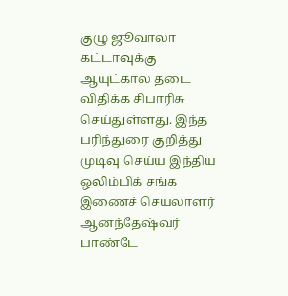குழு ஜூவாலா கட்டாவுக்கு ஆயுட்கால தடை விதிக்க சிபாரிசு செய்துள்ளது. இந்த பரிந்துரை குறித்து முடிவு செய்ய இந்திய ஒலிம்பிக் சங்க இணைச் செயலாளர் ஆனந்தேஷ்வர் பாண்டே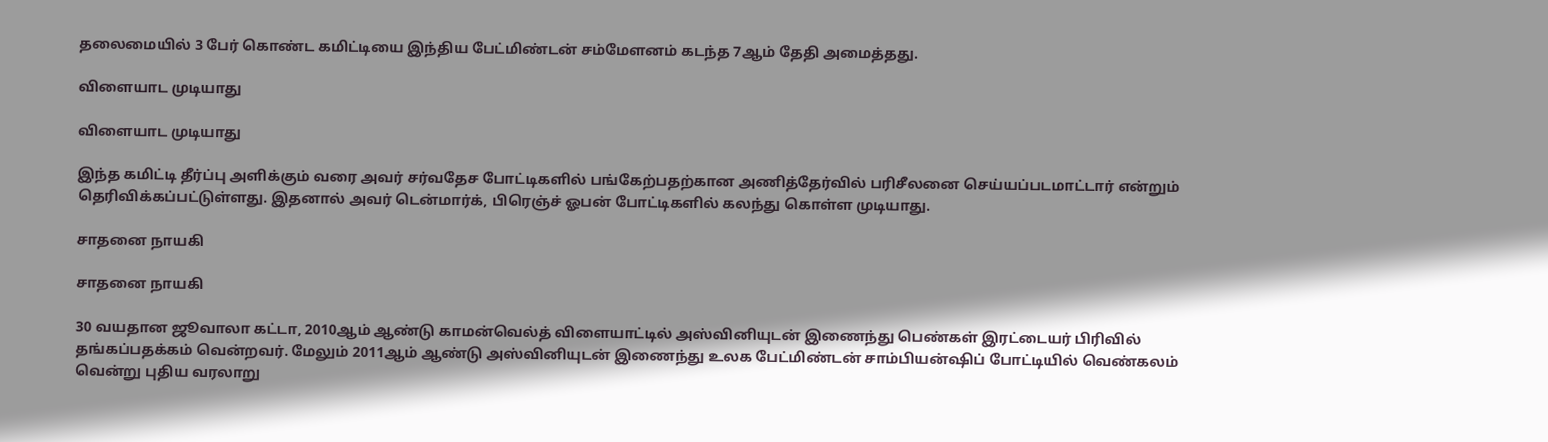தலைமையில் 3 பேர் கொண்ட கமிட்டியை இந்திய பேட்மிண்டன் சம்மேளனம் கடந்த 7ஆம் தேதி அமைத்தது.

விளையாட முடியாது

விளையாட முடியாது

இந்த கமிட்டி தீர்ப்பு அளிக்கும் வரை அவர் சர்வதேச போட்டிகளில் பங்கேற்பதற்கான அணித்தேர்வில் பரிசீலனை செய்யப்படமாட்டார் என்றும் தெரிவிக்கப்பட்டுள்ளது. இதனால் அவர் டென்மார்க், பிரெஞ்ச் ஓபன் போட்டிகளில் கலந்து கொள்ள முடியாது.

சாதனை நாயகி

சாதனை நாயகி

30 வயதான ஜூவாலா கட்டா, 2010ஆம் ஆண்டு காமன்வெல்த் விளையாட்டில் அஸ்வினியுடன் இணைந்து பெண்கள் இரட்டையர் பிரிவில் தங்கப்பதக்கம் வென்றவர். மேலும் 2011ஆம் ஆண்டு அஸ்வினியுடன் இணைந்து உலக பேட்மிண்டன் சாம்பியன்ஷிப் போட்டியில் வெண்கலம் வென்று புதிய வரலாறு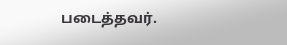படைத்தவர்.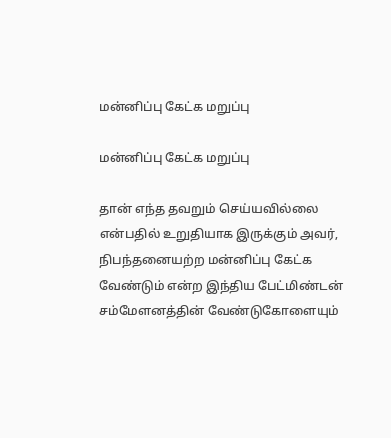மன்னிப்பு கேட்க மறுப்பு

மன்னிப்பு கேட்க மறுப்பு

தான் எந்த தவறும் செய்யவில்லை என்பதில் உறுதியாக இருக்கும் அவர், நிபந்தனையற்ற மன்னிப்பு கேட்க வேண்டும் என்ற இந்திய பேட்மிண்டன் சம்மேளனத்தின் வேண்டுகோளையும்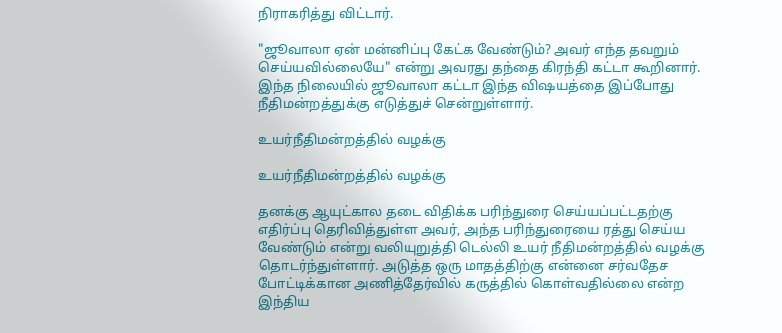நிராகரித்து விட்டார்.

"ஜூவாலா ஏன் மன்னிப்பு கேட்க வேண்டும்? அவர் எந்த தவறும் செய்யவில்லையே" என்று அவரது தந்தை கிரந்தி கட்டா கூறினார். இந்த நிலையில் ஜூவாலா கட்டா இந்த விஷயத்தை இப்போது நீதிமன்றத்துக்கு எடுத்துச் சென்றுள்ளார்.

உயர்நீதிமன்றத்தில் வழக்கு

உயர்நீதிமன்றத்தில் வழக்கு

தனக்கு ஆயுட்கால தடை விதிக்க பரிந்துரை செய்யப்பட்டதற்கு எதிர்ப்பு தெரிவித்துள்ள அவர், அந்த பரிந்துரையை ரத்து செய்ய வேண்டும் என்று வலியுறுத்தி டெல்லி உயர் நீதிமன்றத்தில் வழக்கு தொடர்ந்துள்ளார். அடுத்த ஒரு மாதத்திற்கு என்னை சர்வதேச போட்டிக்கான அணித்தேர்வில் கருத்தில் கொள்வதில்லை என்ற இந்திய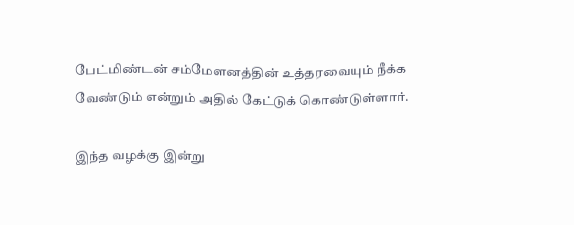பேட்மிண்டன் சம்மேளனத்தின் உத்தரவையும் நீக்க வேண்டும் என்றும் அதில் கேட்டுக் கொண்டுள்ளார்.

இந்த வழக்கு இன்று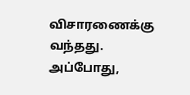விசாரணைக்கு வந்தது. அப்போது,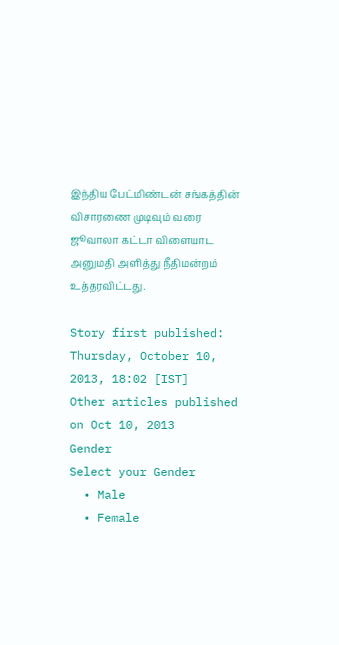இந்திய பேட்மிண்டன் சங்கத்தின் விசாரணை முடிவும் வரை ஜூவாலா கட்டா விளையாட அனுமதி அளித்து நீதிமன்றம் உத்தரவிட்டது.

Story first published: Thursday, October 10, 2013, 18:02 [IST]
Other articles published on Oct 10, 2013
Gender
Select your Gender
  • Male
  • Female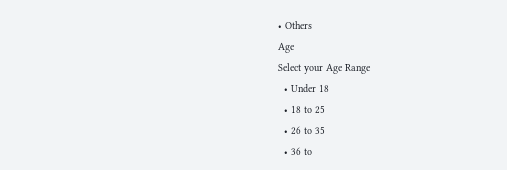• Others
Age
Select your Age Range
  • Under 18
  • 18 to 25
  • 26 to 35
  • 36 to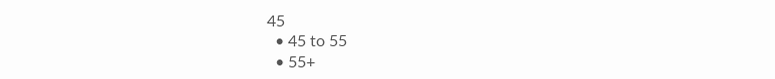45
  • 45 to 55
  • 55+